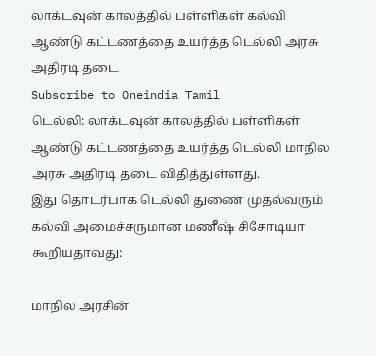லாக்டவுன் காலத்தில் பள்ளிகள் கல்வி ஆண்டு கட்டணத்தை உயர்த்த டெல்லி அரசு அதிரடி தடை
Subscribe to Oneindia Tamil
டெல்லி: லாக்டவுன் காலத்தில் பள்ளிகள் ஆண்டு கட்டணத்தை உயர்த்த டெல்லி மாநில அரசு அதிரடி தடை விதித்துள்ளது.
இது தொடர்பாக டெல்லி துணை முதல்வரும் கல்வி அமைச்சருமான மணீஷ் சிசோடியா கூறியதாவது:

மாநில அரசின்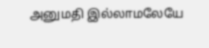அனுமதி இல்லாமலேயே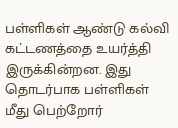பள்ளிகள் ஆண்டு கல்வி கட்டணத்தை உயர்த்தி இருக்கின்றன. இது தொடர்பாக பள்ளிகள் மீது பெற்றோர்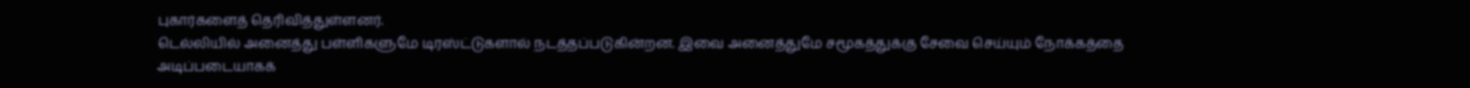புகார்களைத் தெரிவித்துள்ளனர்.
டெல்லியில் அனைத்து பள்ளிகளுமே டிரஸ்ட்டுகளால் நடத்தப்படுகின்றன. இவை அனைத்துமே சமூகத்துக்கு சேவை செய்யும் நோக்கத்தை அடிப்படையாகக்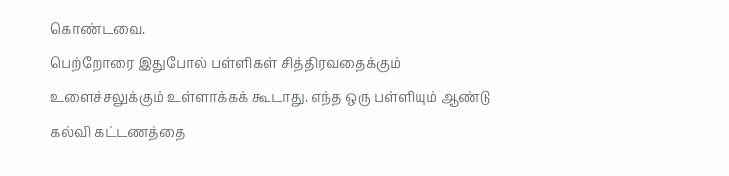கொண்டவை.
பெற்றோரை இதுபோல் பள்ளிகள் சித்திரவதைக்கும் உளைச்சலுக்கும் உள்ளாக்கக் கூடாது. எந்த ஒரு பள்ளியும் ஆண்டு கல்வி கட்டணத்தை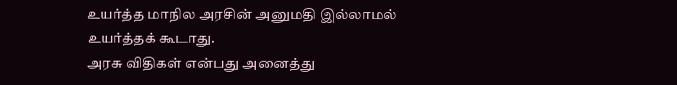உயர்த்த மாநில அரசின் அனுமதி இல்லாமல் உயர்த்தக் கூடாது.
அரசு விதிகள் என்பது அனைத்து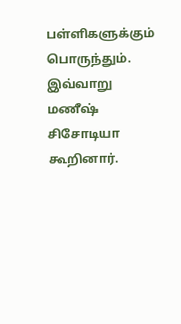பள்ளிகளுக்கும் பொருந்தும். இவ்வாறு மணீஷ் சிசோடியா கூறினார்.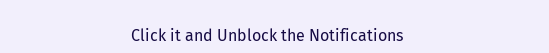Click it and Unblock the Notifications